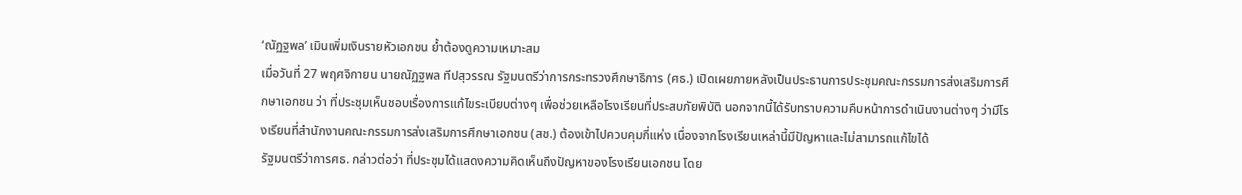‘ณัฏฐพล’ เมินเพิ่มเงินรายหัวเอกชน ย้ำต้องดูความเหมาะสม
เมื่อวันที่ 27 พฤศจิกายน นายณัฏฐพล ทีปสุวรรณ รัฐมนตรีว่าการกระทรวงศึกษาธิการ (ศธ.) เปิดเผยภายหลังเป็นประธานการประชุมคณะกรรมการส่งเสริมการศึกษาเอกชน ว่า ที่ประชุมเห็นชอบเรื่องการแก้ไขระเบียบต่างๆ เพื่อช่วยเหลือโรงเรียนที่ประสบภัยพิบัติ นอกจากนี้ได้รับทราบความคืบหน้าการดำเนินงานต่างๆ ว่ามีโรงเรียนที่สำนักงานคณะกรรมการส่งเสริมการศึกษาเอกชน (สช.) ต้องเข้าไปควบคุมกี่แห่ง เนื่องจากโรงเรียนเหล่านี้มีปัญหาและไม่สามารถแก้ไขได้
รัฐมนตรีว่าการศธ. กล่าวต่อว่า ที่ประชุมได้แสดงความคิดเห็นถึงปัญหาของโรงเรียนเอกชน โดย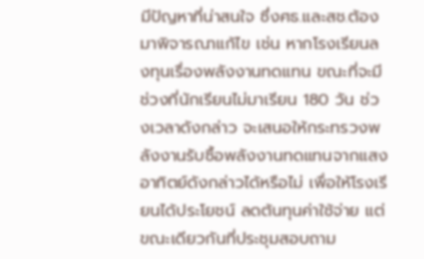มีปัญหาที่น่าสนใจ ซึ่งศธ.และสช.ต้องมาพิจารณาแก้ไข เช่น หากโรงเรียนลงทุนเรื่องพลังงานทดแทน ขณะที่จะมีช่วงที่นักเรียนไม่มาเรียน 180 วัน ช่วงเวลาดังกล่าว จะเสนอให้กระทรวงพลังงานรับซื้อพลังงานทดแทนจากแสงอาทิตย์ดังกล่าวได้หรือไม่ เพื่อให้โรงเรียนได้ประโยชน์ ลดต้นทุนค่าใช้จ่าย แต่ขณะเดียวกันที่ประชุมสอบถาม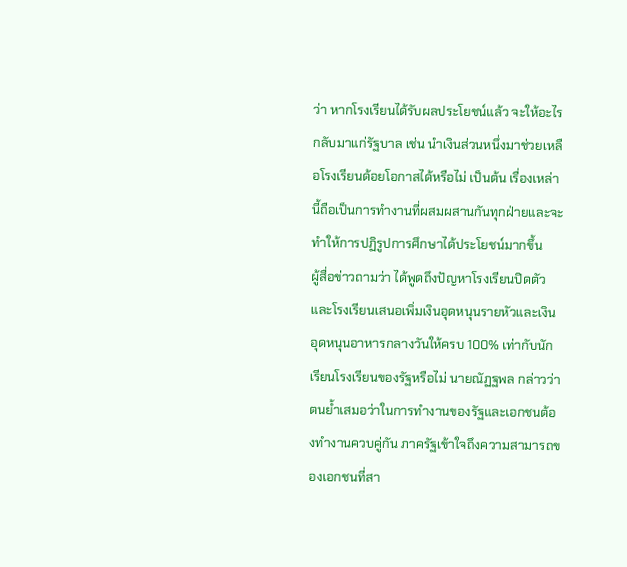ว่า หากโรงเรียนได้รับผลประโยชน์แล้ว จะให้อะไรกลับมาแก่รัฐบาล เช่น นำเงินส่วนหนึ่งมาช่วยเหลือโรงเรียนด้อยโอกาสได้หรือไม่ เป็นต้น เรื่องเหล่านี้ถือเป็นการทำงานที่ผสมผสานกันทุกฝ่ายและจะทำให้การปฏิรูปการศึกษาได้ประโยชน์มากขึ้น
ผู้สื่อข่าวถามว่า ได้พูดถึงปัญหาโรงเรียนปิดตัว และโรงเรียนเสนอเพิ่มเงินอุดหนุนรายหัวและเงินอุดหนุนอาหารกลางวันให้ครบ 100% เท่ากับนักเรียนโรงเรียนของรัฐหรือไม่ นายณัฏฐพล กล่าวว่า ตนย้ำเสมอว่าในการทำงานของรัฐและเอกชนต้องทำงานควบคู่กัน ภาครัฐเข้าใจถึงความสามารถของเอกชนที่สา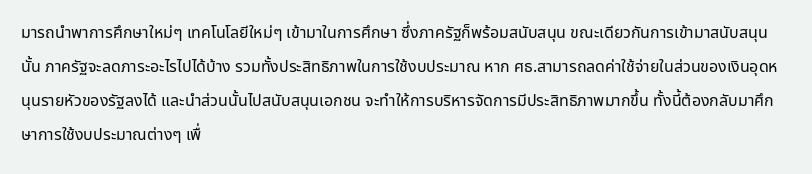มารถนำพาการศึกษาใหม่ๆ เทคโนโลยีใหม่ๆ เข้ามาในการศึกษา ซึ่งภาครัฐก็พร้อมสนับสนุน ขณะเดียวกันการเข้ามาสนับสนุนนั้น ภาครัฐจะลดภาระอะไรไปได้บ้าง รวมทั้งประสิทธิภาพในการใช้งบประมาณ หาก ศธ.สามารถลดค่าใช้จ่ายในส่วนของเงินอุดหนุนรายหัวของรัฐลงได้ และนำส่วนนั้นไปสนับสนุนเอกชน จะทำให้การบริหารจัดการมีประสิทธิภาพมากขึ้น ทั้งนี้ต้องกลับมาศึกษาการใช้งบประมาณต่างๆ เพื่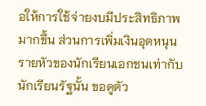อให้การใช้จ่ายงบมีประสิทธิภาพมากขึ้น ส่วนการเพิ่มเงินอุดหนุนรายหัวของนักเรียนเอกชนเท่ากับนักเรียนรัฐนั้น ขอดูตัว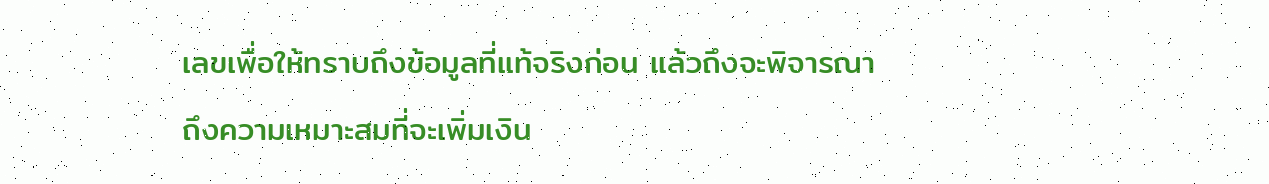เลขเพื่อให้ทราบถึงข้อมูลที่แท้จริงก่อน แล้วถึงจะพิจารณาถึงความเหมาะสมที่จะเพิ่มเงิน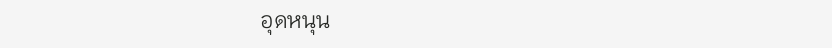อุดหนุน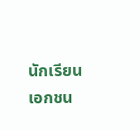นักเรียนเอกชน